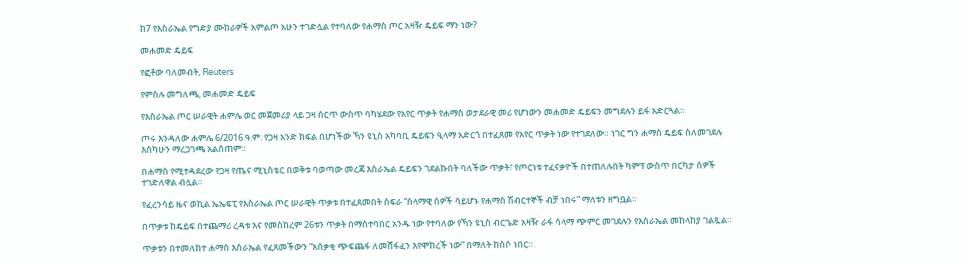ከ7 የእስራኤል የግድያ ሙከራዎች አምልጦ አሁን ተገድሏል የተባለው የሐማስ ጦር አዛዥ ዴይፍ ማን ነው?

መሐመድ ዴይፍ

የፎቶው ባለመብት, Reuters

የምስሉ መግለጫ, መሐመድ ዴይፍ

የእስራኤል ጦር ሠራዊት ሐምሌ ወር መጀመሪያ ላይ ጋዛ ሰርጥ ውስጥ ባካሄደው የአየር ጥቃት የሐማስ ወታደራዊ መሪ የሆነውን መሐመድ ዴይፍን መግደሉን ይፋ አድርጓል።

ጦሩ እንዳለው ሐምሌ 6/2016 ዓ.ም. የጋዛ አንድ ክፍል በሆነችው ኻን ዩኒስ አካባቢ ዴይፍን ዒላማ አድርጎ በተፈጸመ የአየር ጥቃት ነው የተገደለው። ነገር ግን ሐማስ ዴይፍ ስለመገደሉ እስካሁን ማረጋገጫ አልሰጠም።

በሐማስ የሚተዳደረው የጋዛ የጤና ሚኒስቴር በወቅቱ ባወጣው መረጃ እስራኤል ዴይፍን ገደልኩበት ባለችው ጥቃት፣ የጦርነቱ ተፈናቃዮች በተጠለሉበት ካምፕ ውስጥ በርካታ ሰዎች ተገድለዋል ብሏል።

የፈረንሳይ ዜና ወኪል ኤኤፍፒ የእስራኤል ጦር ሠራዊት ጥቃቱ በተፈጸመበት ስፍራ “ሰላማዊ ሰዎች ሳይሆኑ የሐማስ ሽብርተኞች ብቻ ነበሩ” ማለቱን ዘግቧል።

በጥቃቱ ከዴይፍ በተጨማሪ ረዳቱ እና የመስከረም 26ቱን ጥቃት በማስተባበር አንዱ ነው የተባለው የኻን ዩኒስ ብርጌድ አዛዥ ራፋ ሳላማ ጭምር መገደሉን የእስራኤል መከላከያ ገልጿል።

ጥቃቱን በተመለከተ ሐማስ እስራኤል የፈጸመችውን “አሰቃቂ ጭፍጨፋ ለመሸፋፈን እየሞከረች ነው” በማለት ከስሶ ነበር።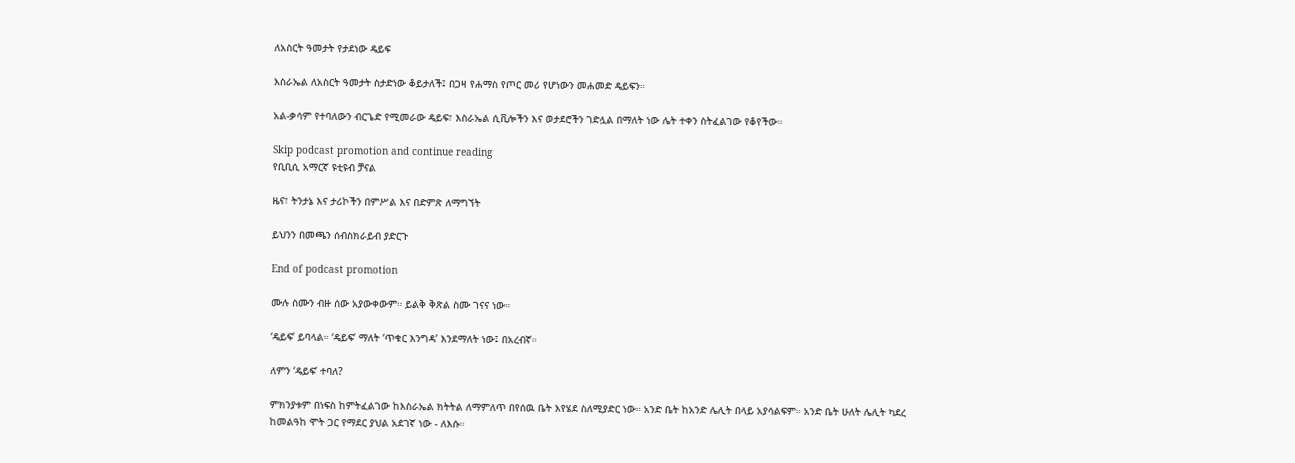ለአስርት ዓመታት የታደነው ዴይፍ

እስራኤል ለአስርት ዓመታት ስታድነው ቆይታለች፤ በጋዛ የሐማስ የጦር መሪ የሆነውን መሐመድ ዴይፍን።

አል-ቃሳም የተባለውን ብርጌድ የሚመራው ዴይፍ፣ እስራኤል ሲቪሎችን እና ወታደሮችን ገድሏል በማለት ነው ሌት ተቀን ስትፈልገው የቆየችው።

Skip podcast promotion and continue reading
የቢቢሲ አማርኛ ዩቲዩብ ቻናል

ዜና፣ ትንታኔ እና ታሪኮችን በምሥል እና በድምጽ ለማግኘት

ይህንን በመጫን ሰብስክራይብ ያድርጉ

End of podcast promotion

ሙሉ ስሙን ብዙ ሰው አያውቀውም። ይልቅ ቅጽል ስሙ ገናና ነው።

‘ዴይፍ’ ይባላል። ‘ዴይፍ’ ማለት ‘ጥቁር እንግዳ’ እንደማለት ነው፤ በአረብኛ።

ለምን ‘ዴይፍ’ ተባለ?

ምክንያቱም በነፍስ ከምትፈልገው ከእስራኤል ክትትል ለማምለጥ በየሰዉ ቤት እየሄደ ስለሚያድር ነው። አንድ ቤት ከአንድ ሌሊት በላይ አያሳልፍም። አንድ ቤት ሁለት ሌሊት ካደረ ከመልዓከ ሞት ጋር የማደር ያህል አደገኛ ነው - ለእሱ።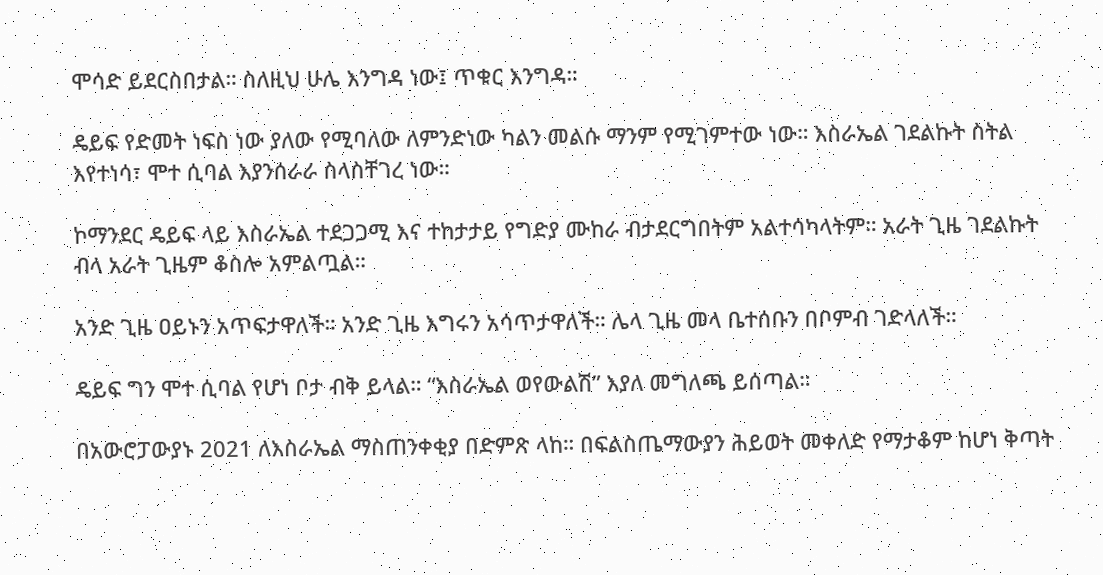ሞሳድ ይደርስበታል። ስለዚህ ሁሌ እንግዳ ነው፤ ጥቁር እንግዳ።

ዴይፍ የድመት ነፍስ ነው ያለው የሚባለው ለምንድነው ካልን መልሱ ማንም የሚገምተው ነው። እስራኤል ገደልኩት ስትል እየተነሳ፣ ሞተ ሲባል እያንሰራራ ስላስቸገረ ነው።

ኮማንደር ዴይፍ ላይ እስራኤል ተደጋጋሚ እና ተከታታይ የግድያ ሙከራ ብታደርግበትም አልተሳካላትም። አራት ጊዜ ገደልኩት ብላ አራት ጊዜም ቆስሎ አምልጧል።

አንድ ጊዜ ዐይኑን አጥፍታዋለች። አንድ ጊዜ እግሩን አሳጥታዋለች። ሌላ ጊዜ መላ ቤተሰቡን በቦምብ ገድላለች።

ዴይፍ ግን ሞተ ሲባል የሆነ ቦታ ብቅ ይላል። “እስራኤል ወየውልሽ” እያለ መግለጫ ይሰጣል።

በአውሮፓውያኑ 2021 ለእስራኤል ማስጠንቀቂያ በድምጽ ላከ። በፍልስጤማውያን ሕይወት መቀለድ የማታቆም ከሆነ ቅጣት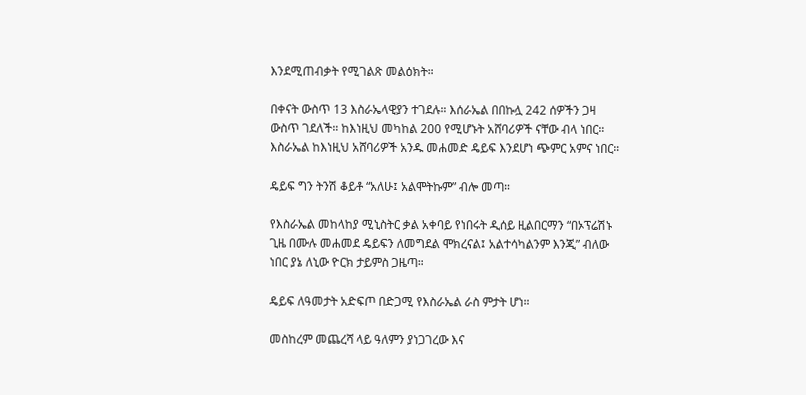እንደሚጠብቃት የሚገልጽ መልዕክት።

በቀናት ውስጥ 13 እስራኤላዊያን ተገደሉ። እሰራኤል በበኩሏ 242 ሰዎችን ጋዛ ውስጥ ገደለች። ከእነዚህ መካከል 200 የሚሆኑት አሸባሪዎች ናቸው ብላ ነበር። እስራኤል ከእነዚህ አሸባሪዎች አንዱ መሐመድ ዴይፍ እንደሆነ ጭምር አምና ነበር።

ዴይፍ ግን ትንሽ ቆይቶ “አለሁ፤ አልሞትኩም” ብሎ መጣ።

የእስራኤል መከላከያ ሚኒስትር ቃል አቀባይ የነበሩት ዲሰይ ዚልበርማን “በኦፕሬሽኑ ጊዜ በሙሉ መሐመደ ዴይፍን ለመግደል ሞክረናል፤ አልተሳካልንም እንጂ” ብለው ነበር ያኔ ለኒው ዮርክ ታይምስ ጋዜጣ።

ዴይፍ ለዓመታት አድፍጦ በድጋሚ የእስራኤል ራስ ምታት ሆነ።

መስከረም መጨረሻ ላይ ዓለምን ያነጋገረው እና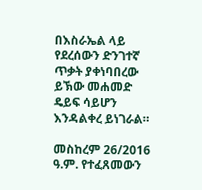በእስራኤል ላይ የደረሰውን ድንገተኛ ጥቃት ያቀነባበረው ይኽው መሐመድ ዴይፍ ሳይሆን እንዳልቀረ ይነገራል።

መስከረም 26/2016 ዓ.ም. የተፈጸመውን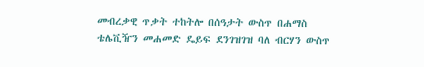መብረቃዊ ጥቃት ተከትሎ በሰዓታት ውስጥ በሐማስ ቴሌቪዥን መሐመድ ዴይፍ ደንገዝገዝ ባለ ብርሃን ውስጥ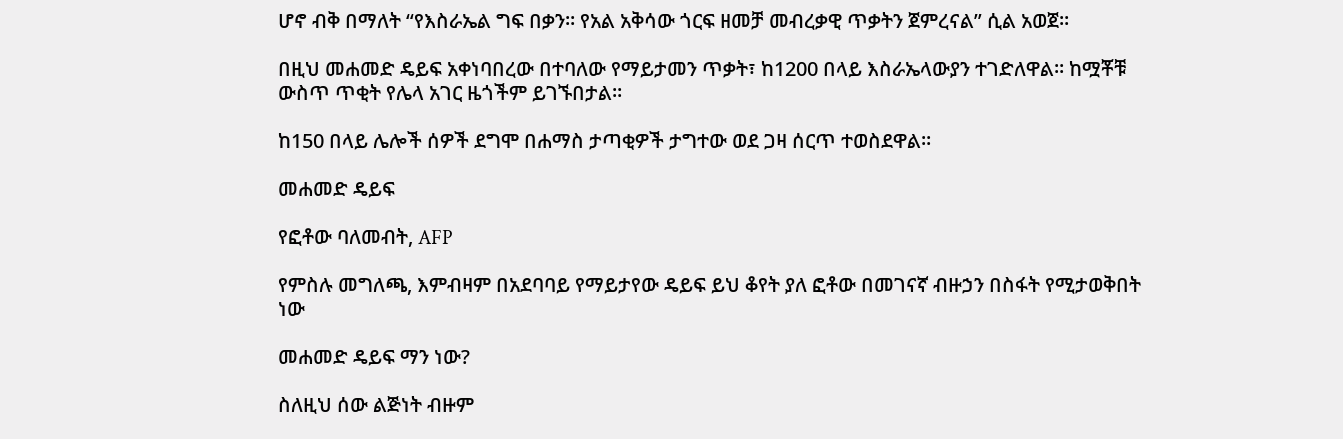ሆኖ ብቅ በማለት “የእስራኤል ግፍ በቃን። የአል አቅሳው ጎርፍ ዘመቻ መብረቃዊ ጥቃትን ጀምረናል” ሲል አወጀ።

በዚህ መሐመድ ዴይፍ አቀነባበረው በተባለው የማይታመን ጥቃት፣ ከ1200 በላይ እስራኤላውያን ተገድለዋል። ከሟቾቹ ውስጥ ጥቂት የሌላ አገር ዜጎችም ይገኙበታል።

ከ150 በላይ ሌሎች ሰዎች ደግሞ በሐማስ ታጣቂዎች ታግተው ወደ ጋዛ ሰርጥ ተወስደዋል።

መሐመድ ዴይፍ

የፎቶው ባለመብት, AFP

የምስሉ መግለጫ, እምብዛም በአደባባይ የማይታየው ዴይፍ ይህ ቆየት ያለ ፎቶው በመገናኛ ብዙኃን በስፋት የሚታወቅበት ነው

መሐመድ ዴይፍ ማን ነው?

ስለዚህ ሰው ልጅነት ብዙም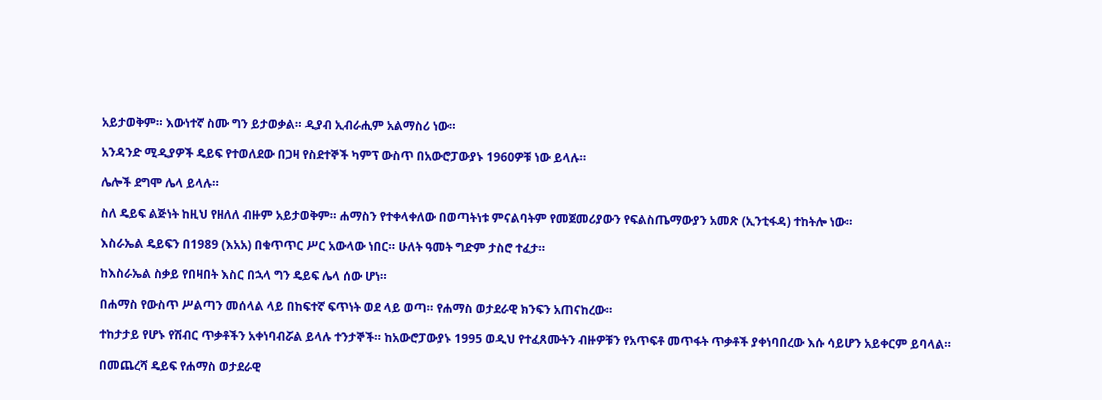አይታወቅም። እውነተኛ ስሙ ግን ይታወቃል። ዲያብ ኢብራሒም አልማስሪ ነው።

አንዳንድ ሚዲያዎች ዴይፍ የተወለደው በጋዛ የስደተኞች ካምፕ ውስጥ በአውሮፓውያኑ 1960ዎቹ ነው ይላሉ።

ሌሎች ደግሞ ሌላ ይላሉ።

ስለ ዴይፍ ልጅነት ከዚህ የዘለለ ብዙም አይታወቅም። ሐማስን የተቀላቀለው በወጣትነቱ ምናልባትም የመጀመሪያውን የፍልስጤማውያን አመጽ (ኢንቲፋዳ) ተከትሎ ነው።

እስራኤል ዴይፍን በ1989 (እአአ) በቁጥጥር ሥር አውላው ነበር። ሁለት ዓመት ግድም ታስሮ ተፈታ።

ከእስራኤል ስቃይ የበዛበት እስር በኋላ ግን ዴይፍ ሌላ ሰው ሆነ።

በሐማስ የውስጥ ሥልጣን መሰላል ላይ በከፍተኛ ፍጥነት ወደ ላይ ወጣ። የሐማስ ወታደራዊ ክንፍን አጠናከረው።

ተከታታይ የሆኑ የሽብር ጥቃቶችን አቀነባብሯል ይላሉ ተንታኞች። ከአውሮፓውያኑ 1995 ወዲህ የተፈጸሙትን ብዙዎቹን የአጥፍቶ መጥፋት ጥቃቶች ያቀነባበረው እሱ ሳይሆን አይቀርም ይባላል።

በመጨረሻ ዴይፍ የሐማስ ወታደራዊ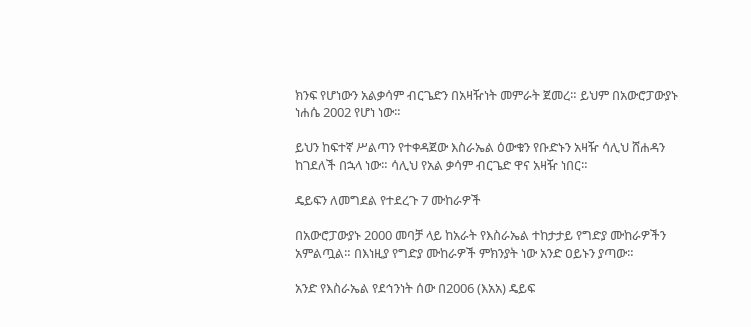ክንፍ የሆነውን አልቃሳም ብርጌድን በአዛዥነት መምራት ጀመረ። ይህም በአውሮፓውያኑ ነሐሴ 2002 የሆነ ነው።

ይህን ከፍተኛ ሥልጣን የተቀዳጀው እስራኤል ዕውቁን የቡድኑን አዛዥ ሳሊህ ሸሐዳን ከገደለች በኋላ ነው። ሳሊህ የአል ቃሳም ብርጌድ ዋና አዛዥ ነበር።

ዴይፍን ለመግደል የተደረጉ 7 ሙከራዎች

በአውሮፓውያኑ 2000 መባቻ ላይ ከአራት የእስራኤል ተከታታይ የግድያ ሙከራዎችን አምልጧል። በእነዚያ የግድያ ሙከራዎች ምክንያት ነው አንድ ዐይኑን ያጣው።

አንድ የእስራኤል የደኅንነት ሰው በ2006 (እአአ) ዴይፍ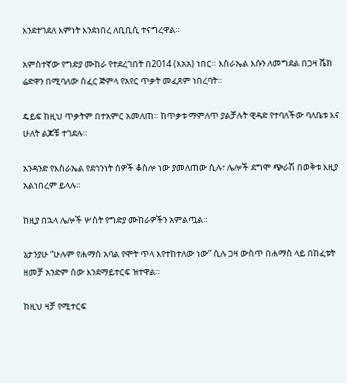እንደተገደለ እምነት እንደነበረ ለቢቢሲ ተናግረዋል።

አምስተኛው የግድያ ሙከራ የተደረገበት በ2014 (እአአ) ነበር። እስራኤል እሱን ለመግደል በጋዛ ሼክ ሬድዋን በሚባለው ሰፈር ጅምላ የአየር ጥቃት መፈጸም ነበረባት።

ዴይፍ ከዚህ ጥቃትም በተአምር አመለጠ። ከጥቃቱ ማምለጥ ያልቻሉት ዊዳድ የተባለችው ባለቤቱ እና ሁለት ልጆቹ ተገደሉ።

አንዳንድ የእስራኤል የደኅንነት ሰዎች ቆስሎ ነው ያመለጠው ሲሉ፣ ሌሎች ደግሞ ጭራሽ በወቅቱ እዚያ አልነበረም ይላሉ።

ከዚያ በኋላ ሌሎች ሦስት የግድያ ሙከራዎችን አምልጧል።

ኔታንያሁ “ሁሉም የሐማስ አባል የሞት ጥላ እየተከተለው ነው” ሲሉ ጋዛ ውስጥ በሐማስ ላይ በከፈቱት ዘመቻ አንድም ሰው እንደማይተርፍ ዝተዋል።

ከዚህ ዛቻ የሚተርፍ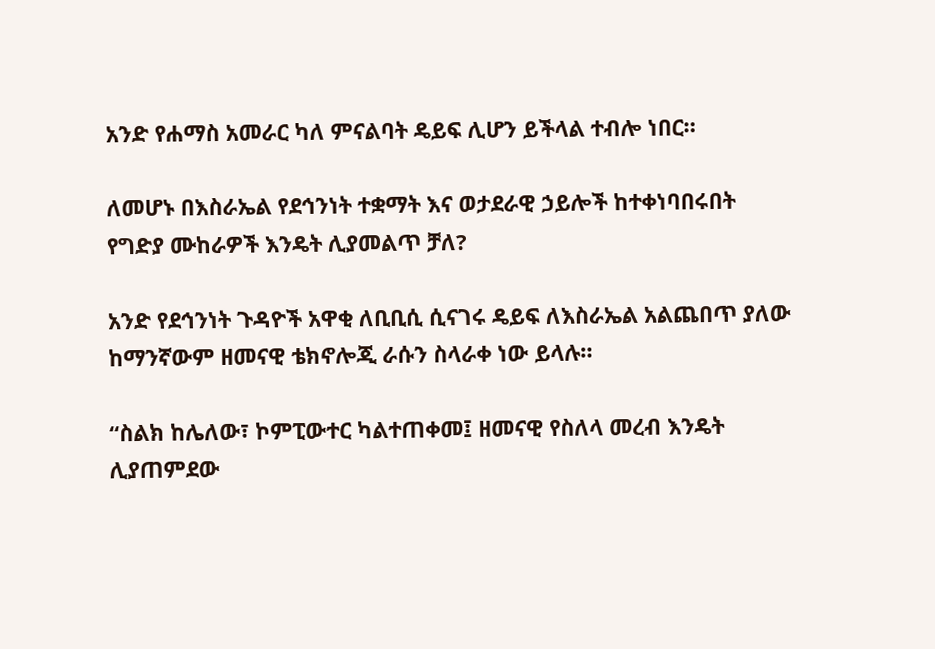አንድ የሐማስ አመራር ካለ ምናልባት ዴይፍ ሊሆን ይችላል ተብሎ ነበር።

ለመሆኑ በእስራኤል የደኅንነት ተቋማት እና ወታደራዊ ኃይሎች ከተቀነባበሩበት የግድያ ሙከራዎች እንዴት ሊያመልጥ ቻለ?

አንድ የደኅንነት ጉዳዮች አዋቂ ለቢቢሲ ሲናገሩ ዴይፍ ለእስራኤል አልጨበጥ ያለው ከማንኛውም ዘመናዊ ቴክኖሎጂ ራሱን ስላራቀ ነው ይላሉ።

“ስልክ ከሌለው፣ ኮምፒውተር ካልተጠቀመ፤ ዘመናዊ የስለላ መረብ እንዴት ሊያጠምደው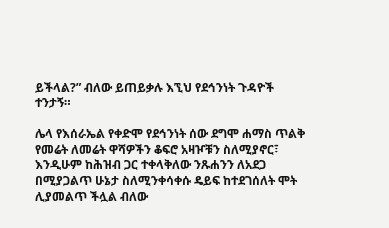ይችላል?” ብለው ይጠይቃሉ እኚህ የደኅንነት ጉዳዮች ተንታኝ።

ሌላ የእሰራኤል የቀድሞ የደኅንነት ሰው ደግሞ ሐማስ ጥልቅ የመሬት ለመሬት ዋሻዎችን ቆፍሮ አዛዦቹን ስለሚያኖር፣ እንዲሁም ከሕዝብ ጋር ተቀላቅለው ንጹሐንን ለአደጋ በሚያጋልጥ ሁኔታ ስለሚንቀሳቀሱ ዴይፍ ከተደገሰለት ሞት ሊያመልጥ ችሏል ብለው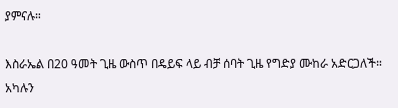ያምናሉ።

እስራኤል በ20 ዓመት ጊዜ ውስጥ በዴይፍ ላይ ብቻ ሰባት ጊዜ የግድያ ሙከራ አድርጋለች። አካሉን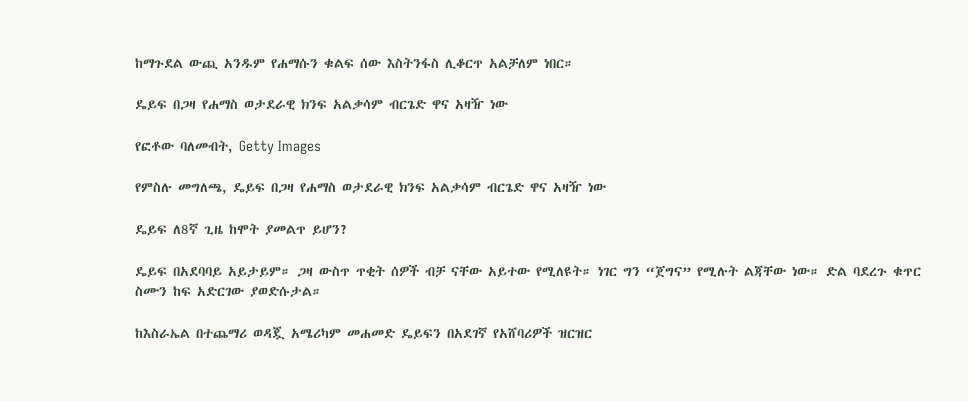ከማጉደል ውጪ አንዱም የሐማሱን ቁልፍ ሰው እስትንፋስ ሊቆርጥ አልቻለም ነበር።

ዴይፍ በጋዛ የሐማስ ወታደራዊ ክንፍ አልቃሳም ብርጌድ ዋና አዛዥ ነው

የፎቶው ባለመብት, Getty Images

የምስሉ መግለጫ, ዴይፍ በጋዛ የሐማስ ወታደራዊ ክንፍ አልቃሳም ብርጌድ ዋና አዛዥ ነው

ዴይፍ ለ8ኛ ጊዜ ከሞት ያመልጥ ይሆን?

ዴይፍ በአደባባይ አይታይም። ጋዛ ውስጥ ጥቂት ሰዎች ብቻ ናቸው አይተው የሚለዩት። ነገር ግን “ጀግና” የሚሉት ልጃቸው ነው። ድል ባደረጉ ቁጥር ስሙን ከፍ አድርገው ያወድሱታል።

ከእስራኤል በተጨማሪ ወዳጇ አሜሪካም መሐመድ ዴይፍን በአደገኛ የአሸባሪዎች ዝርዝር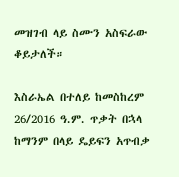መዝገብ ላይ ስሙን አስፍራው ቆይታለች።

እስራኤል በተለይ ከመስከረም 26/2016 ዓ.ም. ጥቃት በኋላ ከማንም በላይ ዴይፍን አጥብቃ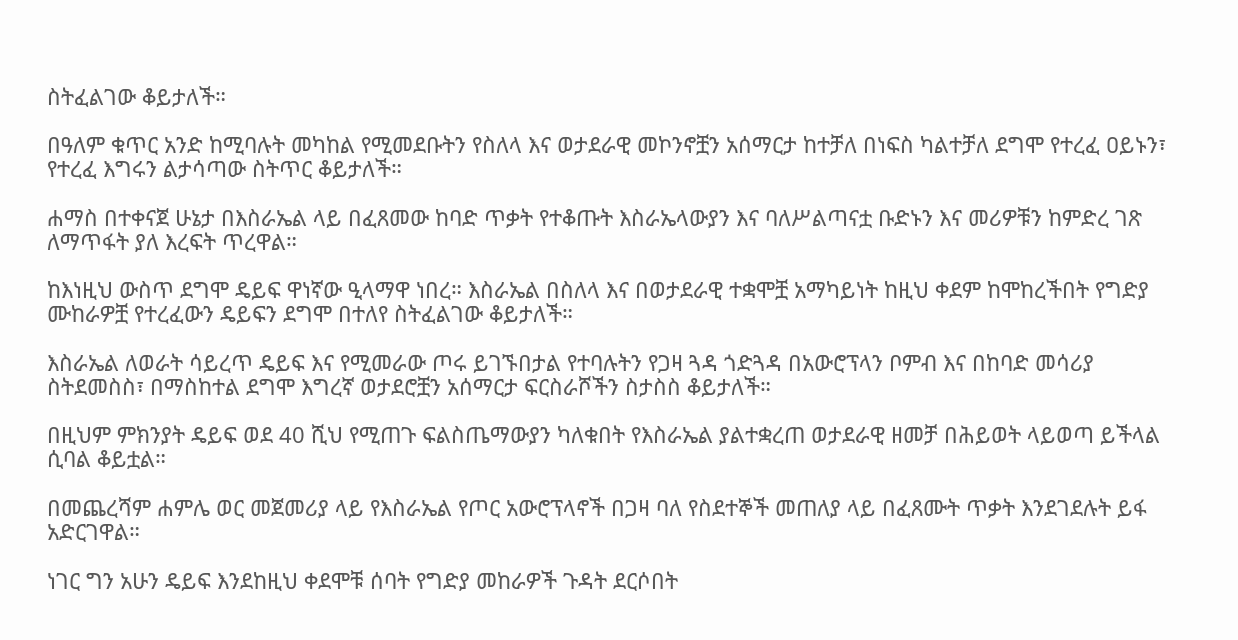ስትፈልገው ቆይታለች።

በዓለም ቁጥር አንድ ከሚባሉት መካከል የሚመደቡትን የስለላ እና ወታደራዊ መኮንኖቿን አሰማርታ ከተቻለ በነፍስ ካልተቻለ ደግሞ የተረፈ ዐይኑን፣ የተረፈ እግሩን ልታሳጣው ስትጥር ቆይታለች።

ሐማስ በተቀናጀ ሁኔታ በእስራኤል ላይ በፈጸመው ከባድ ጥቃት የተቆጡት እስራኤላውያን እና ባለሥልጣናቷ ቡድኑን እና መሪዎቹን ከምድረ ገጽ ለማጥፋት ያለ እረፍት ጥረዋል።

ከእነዚህ ውስጥ ደግሞ ዴይፍ ዋነኛው ዒላማዋ ነበረ። እስራኤል በስለላ እና በወታደራዊ ተቋሞቿ አማካይነት ከዚህ ቀደም ከሞከረችበት የግድያ ሙከራዎቿ የተረፈውን ዴይፍን ደግሞ በተለየ ስትፈልገው ቆይታለች።

እስራኤል ለወራት ሳይረጥ ዴይፍ እና የሚመራው ጦሩ ይገኙበታል የተባሉትን የጋዛ ጓዳ ጎድጓዳ በአውሮፕላን ቦምብ እና በከባድ መሳሪያ ስትደመስስ፣ በማስከተል ደግሞ እግረኛ ወታደሮቿን አሰማርታ ፍርስራሾችን ስታስስ ቆይታለች።

በዚህም ምክንያት ዴይፍ ወደ 40 ሺህ የሚጠጉ ፍልስጤማውያን ካለቁበት የእስራኤል ያልተቋረጠ ወታደራዊ ዘመቻ በሕይወት ላይወጣ ይችላል ሲባል ቆይቷል።

በመጨረሻም ሐምሌ ወር መጀመሪያ ላይ የእስራኤል የጦር አውሮፕላኖች በጋዛ ባለ የስደተኞች መጠለያ ላይ በፈጸሙት ጥቃት እንደገደሉት ይፋ አድርገዋል።

ነገር ግን አሁን ዴይፍ እንደከዚህ ቀደሞቹ ሰባት የግድያ መከራዎች ጉዳት ደርሶበት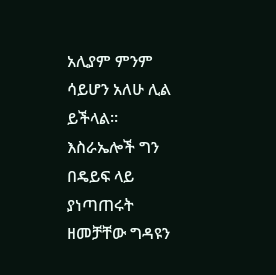አሊያም ምንም ሳይሆን አለሁ ሊል ይችላል። እስራኤሎች ግን በዴይፍ ላይ ያነጣጠሩት ዘመቻቸው ግዳዩን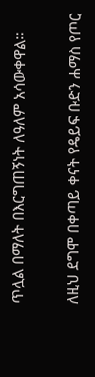ጥሏል በማለት በእርግጠኝነት ለዓለም አሳውቀዋል።

ለዚህ ደግሞ በቀጣይ ቀናት የዴይፍ ቡድን ሐማስ የጦር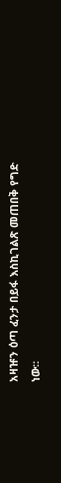አዛዡን ዕጣ ፈንታ በይፋ እስኪገልጽ መጠበቅ የግድ ነው።